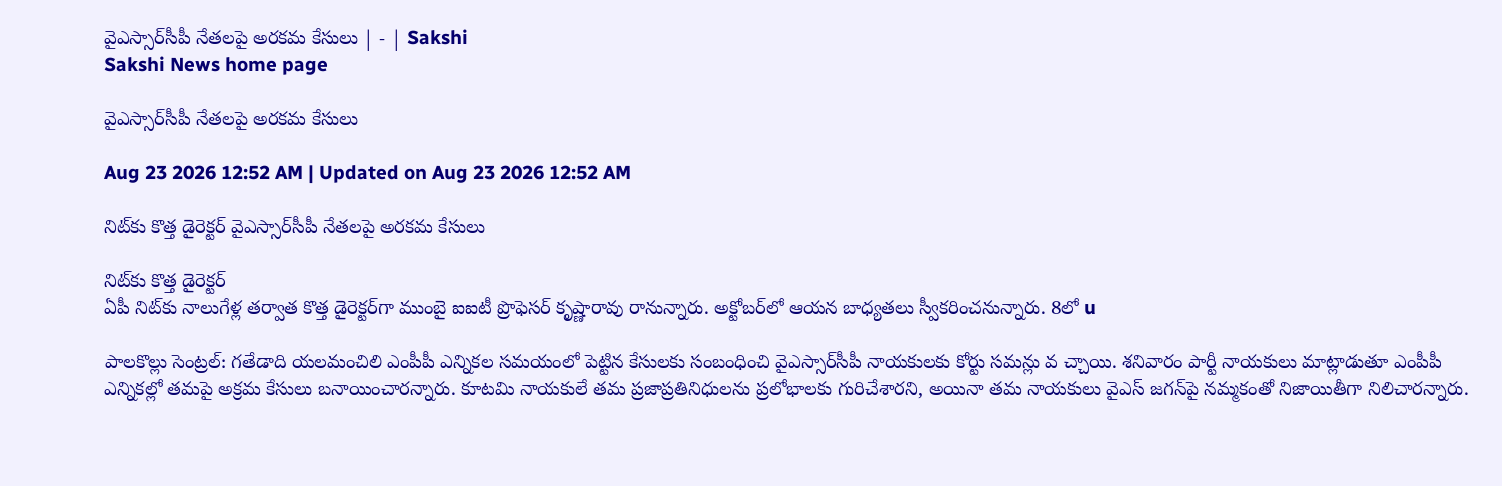వైఎస్సార్‌సీపీ నేతలపై అరకమ కేసులు | - | Sakshi
Sakshi News home page

వైఎస్సార్‌సీపీ నేతలపై అరకమ కేసులు

Aug 23 2026 12:52 AM | Updated on Aug 23 2026 12:52 AM

నిట్‌కు కొత్త డైరెక్టర్‌ వైఎస్సార్‌సీపీ నేతలపై అరకమ కేసులు

నిట్‌కు కొత్త డైరెక్టర్‌
ఏపీ నిట్‌కు నాలుగేళ్ల తర్వాత కొత్త డైరెక్టర్‌గా ముంబై ఐఐటీ ప్రొఫెసర్‌ కృష్ణారావు రానున్నారు. అక్టోబర్‌లో ఆయన బాధ్యతలు స్వీకరించనున్నారు. 8లో u

పాలకొల్లు సెంట్రల్‌: గతేడాది యలమంచిలి ఎంపీపీ ఎన్నికల సమయంలో పెట్టిన కేసులకు సంబంధించి వైఎస్సార్‌సీపీ నాయకులకు కోర్టు సమన్లు వ చ్చాయి. శనివారం పార్టీ నాయకులు మాట్లాడుతూ ఎంపీపీ ఎన్నికల్లో తమపై అక్రమ కేసులు బనాయించారన్నారు. కూటమి నాయకులే తమ ప్రజాప్రతినిధులను ప్రలోభాలకు గురిచేశారని, అయినా తమ నాయకులు వైఎస్‌ జగన్‌పై నమ్మకంతో నిజాయితీగా నిలిచారన్నారు.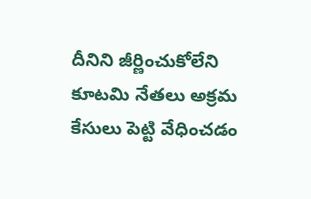దీనిని జీర్ణించుకోలేని కూటమి నేతలు అక్రమ కేసులు పెట్టి వేధించడం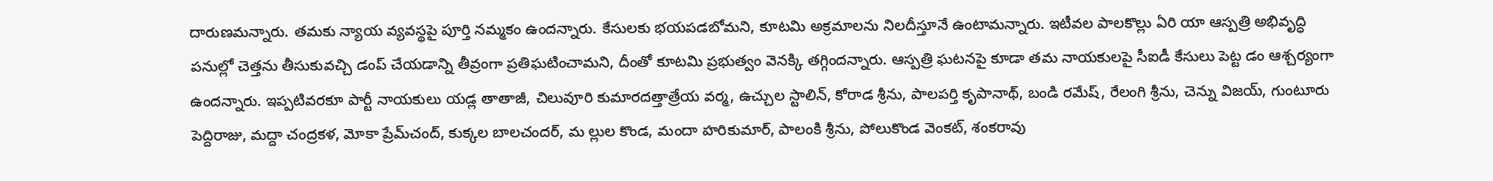దారుణమన్నారు. తమకు న్యాయ వ్యవస్థపై పూర్తి నమ్మకం ఉందన్నారు. కేసులకు భయపడబోమని, కూటమి అక్రమాలను నిలదీస్తూనే ఉంటామన్నారు. ఇటీవల పాలకొల్లు ఏరి యా ఆస్పత్రి అభివృద్ధి పనుల్లో చెత్తను తీసుకువచ్చి డంప్‌ చేయడాన్ని తీవ్రంగా ప్రతిఘటించామని, దీంతో కూటమి ప్రభుత్వం వెనక్కి తగ్గిందన్నారు. ఆస్పత్రి ఘటనపై కూడా తమ నాయకులపై సీఐడీ కేసులు పెట్ట డం ఆశ్చర్యంగా ఉందన్నారు. ఇప్పటివరకూ పార్టీ నాయకులు యడ్ల తాతాజీ, చిలువూరి కుమారదత్తాత్రేయ వర్మ, ఉచ్చుల స్టాలిన్‌, కోరాడ శ్రీను, పాలపర్తి కృపానాథ్‌, బండి రమేష్‌, రేలంగి శ్రీను, చెన్ను విజయ్‌, గుంటూరు పెద్దిరాజు, మద్దా చంద్రకళ, మోకా ప్రేమ్‌చంద్‌, కుక్కల బాలచందర్‌, మ ల్లుల కొండ, మందా హరికుమార్‌, పాలంకి శ్రీను, పోలుకొండ వెంకట్‌, శంకరావు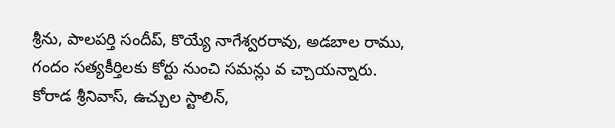శ్రీను, పాలపర్తి సందీప్‌, కొయ్యే నాగేశ్వరరావు, అడబాల రాము, గందం సత్యకీర్తిలకు కోర్టు నుంచి సమన్లు వ చ్చాయన్నారు. కోరాడ శ్రీనివాస్‌, ఉచ్చుల స్టాలిన్‌,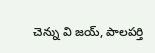చెన్ను వి జయ్‌, పాలపర్తి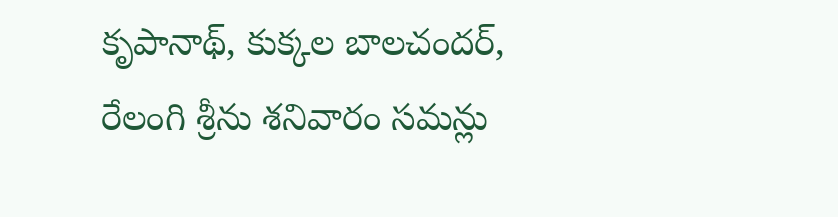కృపానాథ్‌, కుక్కల బాలచందర్‌, రేలంగి శ్రీను శనివారం సమన్లు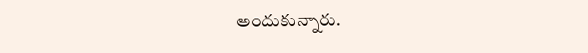అందుకున్నారు.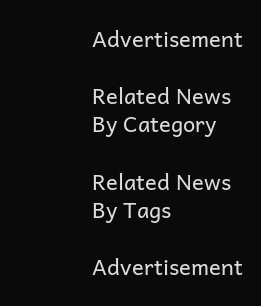Advertisement

Related News By Category

Related News By Tags

Advertisement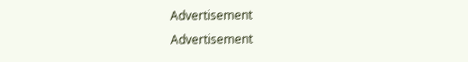Advertisement
Advertisement